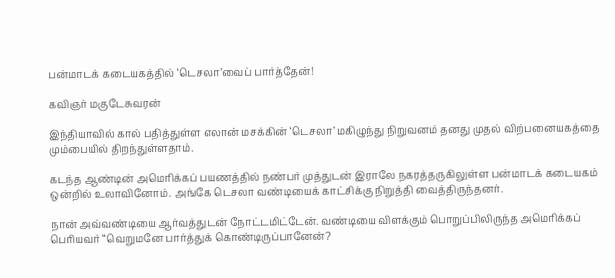பன்மாடக் கடையகத்தில் ‘டெசலா’வைப் பார்த்தேன்!

கவிஞர் மகுடேசுவரன்

இந்தியாவில் கால் பதித்துள்ள எலான் மசக்கின் ‘டெசலா’ மகிழுந்து நிறுவனம் தனது முதல் விற்பனையகத்தை மும்பையில் திறந்துள்ளதாம்.

கடந்த ஆண்டின் அமெரிக்கப் பயணத்தில் நண்பர் முத்துடன் இராலே நகரத்தருகிலுள்ள பன்மாடக் கடையகம் ஒன்றில் உலாவினோம். அங்கே டெசலா வண்டியைக் காட்சிக்கு நிறுத்தி வைத்திருந்தனர்.

நான் அவ்வண்டியை ஆர்வத்துடன் நோட்டமிட்டேன். வண்டியை விளக்கும் பொறுப்பிலிருந்த அமெரிக்கப் பெரியவர் “வெறுமனே பார்த்துக் கொண்டிருப்பானேன்?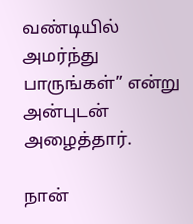வண்டியில் அமர்ந்து பாருங்கள்” என்று அன்புடன் அழைத்தார்.

நான்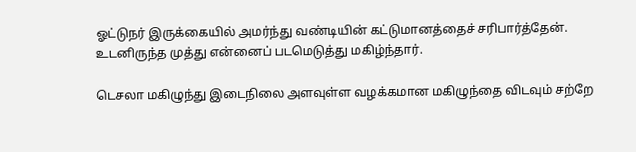ஓட்டுநர் இருக்கையில் அமர்ந்து வண்டியின் கட்டுமானத்தைச் சரிபார்த்தேன். உடனிருந்த முத்து என்னைப் படமெடுத்து மகிழ்ந்தார்.

டெசலா மகிழுந்து இடைநிலை அளவுள்ள வழக்கமான மகிழுந்தை விடவும் சற்றே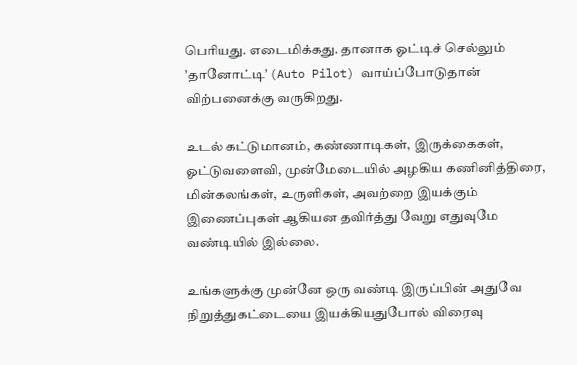பெரியது. எடைமிக்கது. தானாக ஓட்டிச் செல்லும் ’தானோட்டி’ (Auto Pilot) வாய்ப்போடுதான் விற்பனைக்கு வருகிறது.

உடல் கட்டுமானம், கண்ணாடிகள், இருக்கைகள், ஓட்டுவளைவி, முன்மேடையில் அழகிய கணினித்திரை, மின்கலங்கள், உருளிகள், அவற்றை இயக்கும் இணைப்புகள் ஆகியன தவிர்த்து வேறு எதுவுமே வண்டியில் இல்லை.

உங்களுக்கு முன்னே ஒரு வண்டி இருப்பின் அதுவே நிறுத்துகட்டையை இயக்கியதுபோல் விரைவு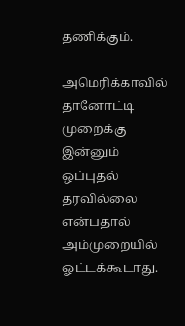தணிக்கும்.

அமெரிக்காவில் தானோட்டி முறைக்கு இன்னும் ஒப்புதல் தரவில்லை என்பதால் அம்முறையில் ஓட்டக்கூடாது.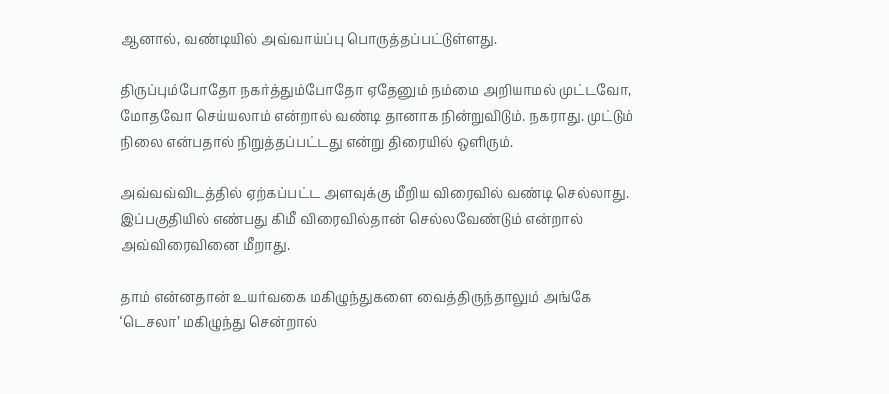ஆனால், வண்டியில் அவ்வாய்ப்பு பொருத்தப்பட்டுள்ளது.

திருப்பும்போதோ நகர்த்தும்போதோ ஏதேனும் நம்மை அறியாமல் முட்டவோ, மோதவோ செய்யலாம் என்றால் வண்டி தானாக நின்றுவிடும். நகராது. முட்டும் நிலை என்பதால் நிறுத்தப்பட்டது என்று திரையில் ஒளிரும்.

அவ்வவ்விடத்தில் ஏற்கப்பட்ட அளவுக்கு மீறிய விரைவில் வண்டி செல்லாது. இப்பகுதியில் எண்பது கிமீ விரைவில்தான் செல்லவேண்டும் என்றால் அவ்விரைவினை மீறாது.

தாம் என்னதான் உயர்வகை மகிழுந்துகளை வைத்திருந்தாலும் அங்கே ‘டெசலா’ மகிழுந்து சென்றால்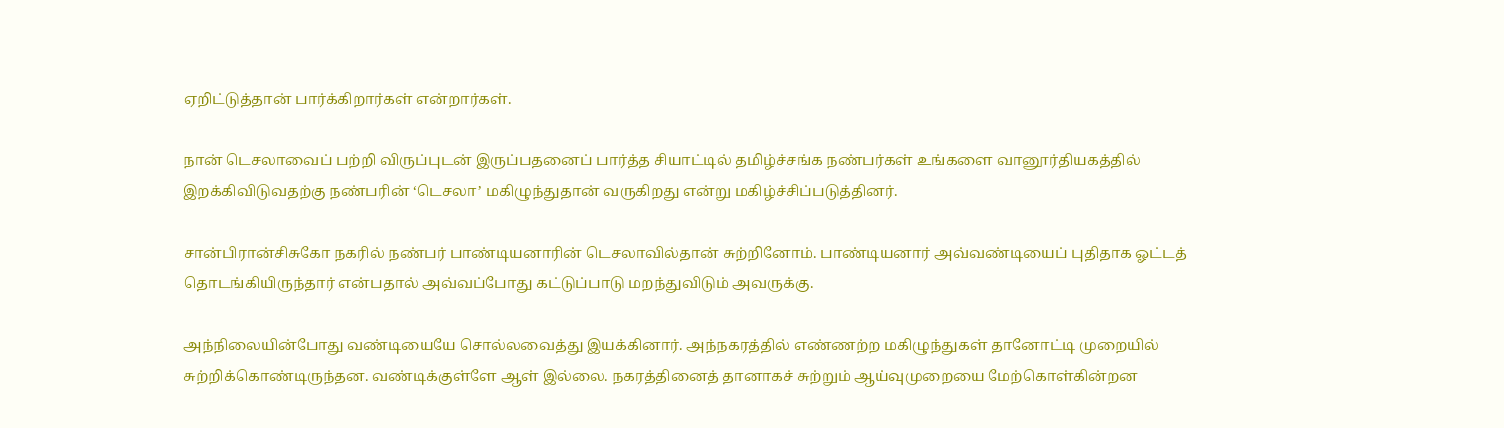ஏறிட்டுத்தான் பார்க்கிறார்கள் என்றார்கள்.

நான் டெசலாவைப் பற்றி விருப்புடன் இருப்பதனைப் பார்த்த சியாட்டில் தமிழ்ச்சங்க நண்பர்கள் உங்களை வானூர்தியகத்தில் இறக்கிவிடுவதற்கு நண்பரின் ‘டெசலா’ மகிழுந்துதான் வருகிறது என்று மகிழ்ச்சிப்படுத்தினர்.

சான்பிரான்சிசுகோ நகரில் நண்பர் பாண்டியனாரின் டெசலாவில்தான் சுற்றினோம். பாண்டியனார் அவ்வண்டியைப் புதிதாக ஓட்டத் தொடங்கியிருந்தார் என்பதால் அவ்வப்போது கட்டுப்பாடு மறந்துவிடும் அவருக்கு.

அந்நிலையின்போது வண்டியையே சொல்லவைத்து இயக்கினார். அந்நகரத்தில் எண்ணற்ற மகிழுந்துகள் தானோட்டி முறையில் சுற்றிக்கொண்டிருந்தன. வண்டிக்குள்ளே ஆள் இல்லை. நகரத்தினைத் தானாகச் சுற்றும் ஆய்வுமுறையை மேற்கொள்கின்றன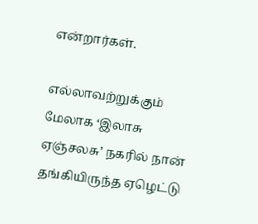என்றார்கள்.

எல்லாவற்றுக்கும் மேலாக ‘இலாசு ஏஞ்சலசு’ நகரில் நான் தங்கியிருந்த ஏழெட்டு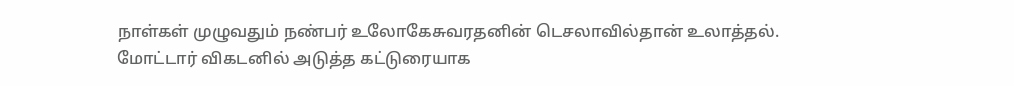நாள்கள் முழுவதும் நண்பர் உலோகேசுவரதனின் டெசலாவில்தான் உலாத்தல். மோட்டார் விகடனில் அடுத்த கட்டுரையாக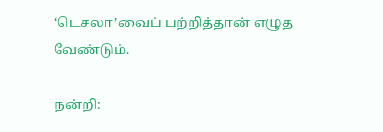‘டெசலா’வைப் பற்றித்தான் எழுத வேண்டும்.

நன்றி: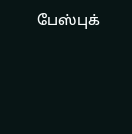பேஸ்புக்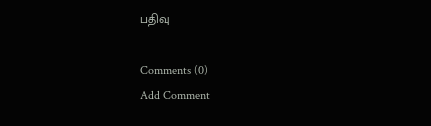பதிவு

Comments (0)
Add Comment